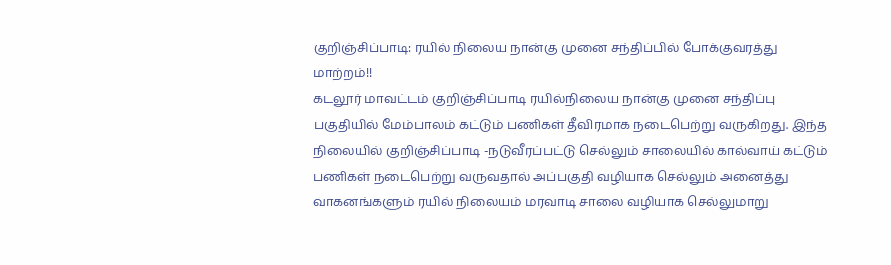குறிஞ்சிப்பாடி: ரயில் நிலைய நான்கு முனை சந்திப்பில் போக்குவரத்து மாற்றம்!!
கடலூர் மாவட்டம் குறிஞ்சிப்பாடி ரயில்நிலைய நான்கு முனை சந்திப்பு பகுதியில் மேம்பாலம் கட்டும் பணிகள் தீவிரமாக நடைபெற்று வருகிறது. இந்த நிலையில் குறிஞ்சிப்பாடி -நடுவீரப்பட்டு செல்லும் சாலையில் கால்வாய் கட்டும் பணிகள் நடைபெற்று வருவதால் அப்பகுதி வழியாக செல்லும் அனைத்து வாகனங்களும் ரயில் நிலையம் மரவாடி சாலை வழியாக செல்லுமாறு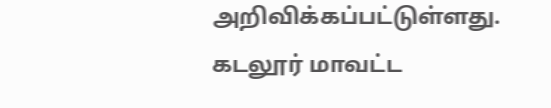அறிவிக்கப்பட்டுள்ளது.
கடலூர் மாவட்ட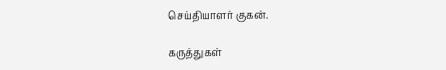செய்தியாளர் குகன்.

கருத்துகள்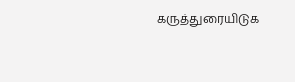கருத்துரையிடுக